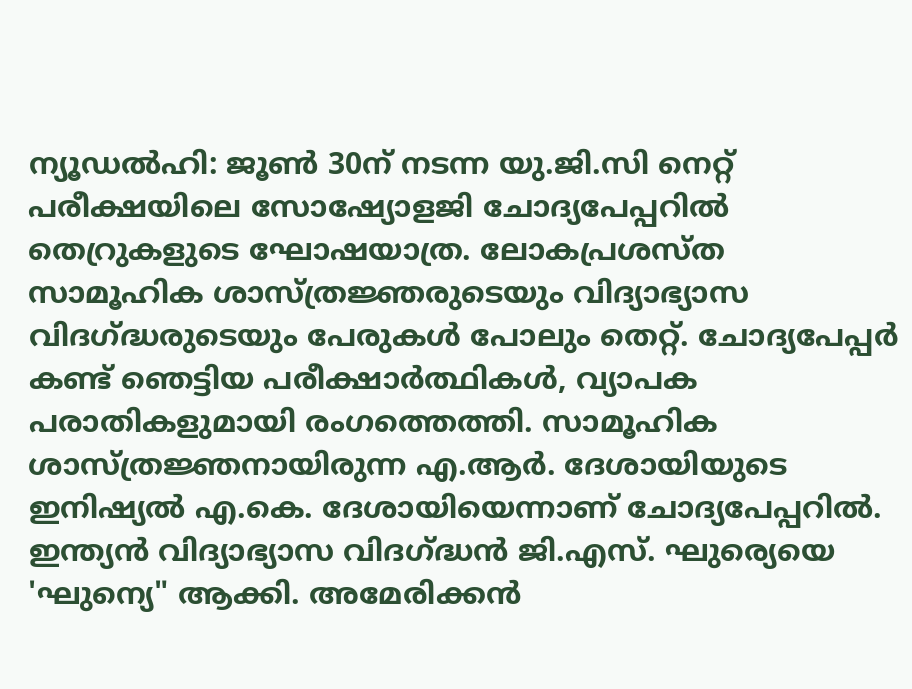ന്യൂഡൽഹി: ജൂൺ 30ന് നടന്ന യു.ജി.സി നെറ്റ് പരീക്ഷയിലെ സോഷ്യോളജി ചോദ്യപേപ്പറിൽ തെറ്രുകളുടെ ഘോഷയാത്ര. ലോകപ്രശസ്ത സാമൂഹിക ശാസ്ത്രജ്ഞരുടെയും വിദ്യാഭ്യാസ വിദഗ്ദ്ധരുടെയും പേരുകൾ പോലും തെറ്റ്. ചോദ്യപേപ്പർ കണ്ട് ഞെട്ടിയ പരീക്ഷാർത്ഥികൾ, വ്യാപക പരാതികളുമായി രംഗത്തെത്തി. സാമൂഹിക ശാസ്ത്രജ്ഞനായിരുന്ന എ.ആർ. ദേശായിയുടെ ഇനിഷ്യൽ എ.കെ. ദേശായിയെന്നാണ് ചോദ്യപേപ്പറിൽ. ഇന്ത്യൻ വിദ്യാഭ്യാസ വിദഗ്ദ്ധൻ ജി.എസ്. ഘുര്യെയെ 'ഘുന്യെ" ആക്കി. അമേരിക്കൻ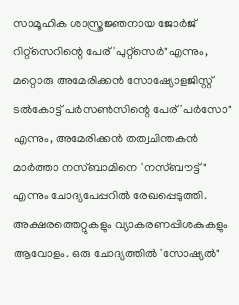സാമൂഹിക ശാസ്ത്രജ്ഞനായ ജോർജ് റിറ്റ്സെറിന്റെ പേര് 'പുറ്റ്സെർ"എന്നും, മറ്റൊരു അമേരിക്കൻ സോഷ്യോളജിസ്റ്റ് ടൽകോട്ട് പർസൺസിന്റെ പേര് 'പർസോ" എന്നും, അമേരിക്കൻ തത്വചിന്തകൻ മാർത്താ നസ്ബാമിനെ 'നസ്ബൗട്ട്" എന്നും ചോദ്യപേപ്പറിൽ രേഖപ്പെടുത്തി. അക്ഷരത്തെറ്റുകളും വ്യാകരണപ്പിശകുകളും ആവോളം. ഒരു ചോദ്യത്തിൽ 'സോഷ്യൽ"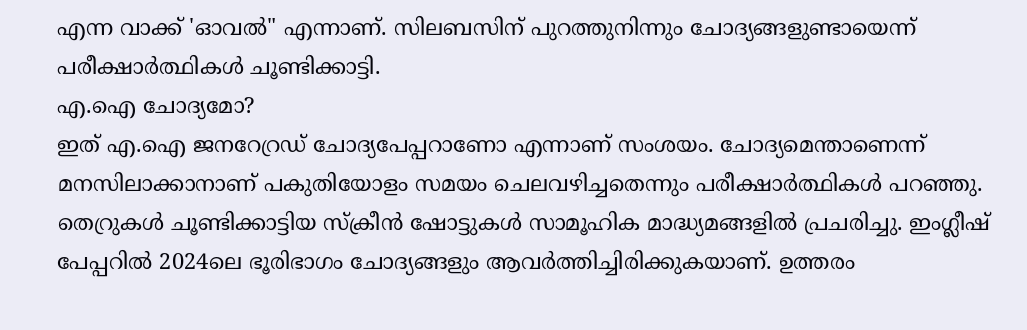എന്ന വാക്ക് 'ഓവൽ" എന്നാണ്. സിലബസിന് പുറത്തുനിന്നും ചോദ്യങ്ങളുണ്ടായെന്ന് പരീക്ഷാർത്ഥികൾ ചൂണ്ടിക്കാട്ടി.
എ.ഐ ചോദ്യമോ?
ഇത് എ.ഐ ജനറേറ്രഡ് ചോദ്യപേപ്പറാണോ എന്നാണ് സംശയം. ചോദ്യമെന്താണെന്ന് മനസിലാക്കാനാണ് പകുതിയോളം സമയം ചെലവഴിച്ചതെന്നും പരീക്ഷാർത്ഥികൾ പറഞ്ഞു. തെറ്രുകൾ ചൂണ്ടിക്കാട്ടിയ സ്ക്രീൻ ഷോട്ടുകൾ സാമൂഹിക മാദ്ധ്യമങ്ങളിൽ പ്രചരിച്ചു. ഇംഗ്ലീഷ് പേപ്പറിൽ 2024ലെ ഭൂരിഭാഗം ചോദ്യങ്ങളും ആവർത്തിച്ചിരിക്കുകയാണ്. ഉത്തരം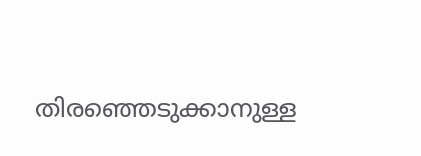തിരഞ്ഞെടുക്കാനുള്ള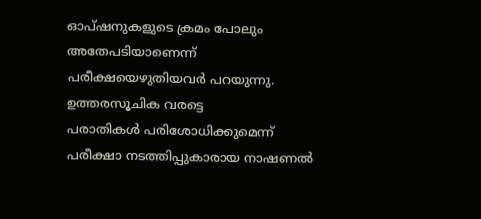ഓപ്ഷനുകളുടെ ക്രമം പോലും അതേപടിയാണെന്ന് പരീക്ഷയെഴുതിയവർ പറയുന്നു.
ഉത്തരസൂചിക വരട്ടെ
പരാതികൾ പരിശോധിക്കുമെന്ന് പരീക്ഷാ നടത്തിപ്പുകാരായ നാഷണൽ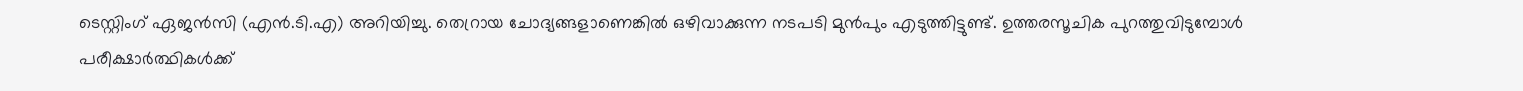ടെസ്റ്റിംഗ് ഏജൻസി (എൻ.ടി.എ) അറിയിച്ചു. തെറ്രായ ചോദ്യങ്ങളാണെങ്കിൽ ഒഴിവാക്കുന്ന നടപടി മുൻപും എടുത്തിട്ടുണ്ട്. ഉത്തരസൂചിക പുറത്തുവിടുമ്പോൾ പരീക്ഷാർത്ഥികൾക്ക്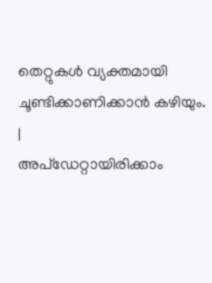തെറ്റുകൾ വ്യക്തമായി ചൂണ്ടിക്കാണിക്കാൻ കഴിയും.
|
അപ്ഡേറ്റായിരിക്കാം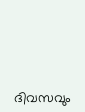ദിവസവും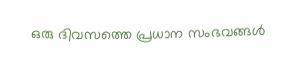ഒരു ദിവസത്തെ പ്രധാന സംഭവങ്ങൾ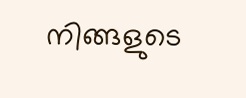നിങ്ങളുടെ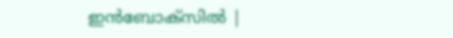ഇൻബോക്സിൽ |